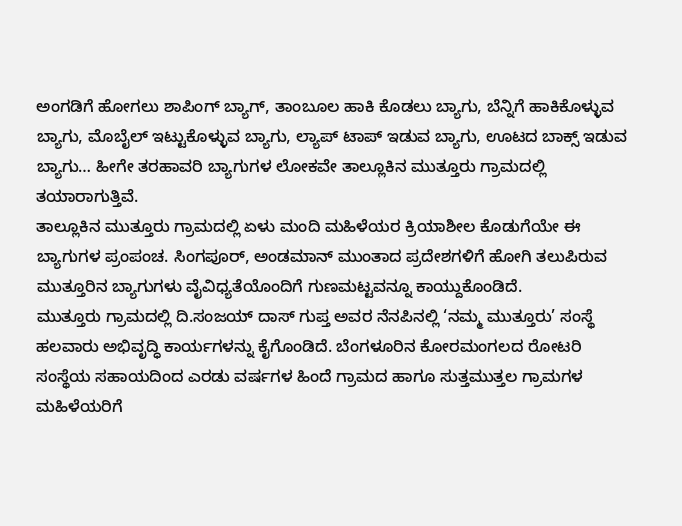ಅಂಗಡಿಗೆ ಹೋಗಲು ಶಾಪಿಂಗ್ ಬ್ಯಾಗ್, ತಾಂಬೂಲ ಹಾಕಿ ಕೊಡಲು ಬ್ಯಾಗು, ಬೆನ್ನಿಗೆ ಹಾಕಿಕೊಳ್ಳುವ ಬ್ಯಾಗು, ಮೊಬೈಲ್ ಇಟ್ಟುಕೊಳ್ಳುವ ಬ್ಯಾಗು, ಲ್ಯಾಪ್ ಟಾಪ್ ಇಡುವ ಬ್ಯಾಗು, ಊಟದ ಬಾಕ್ಸ್ ಇಡುವ ಬ್ಯಾಗು… ಹೀಗೇ ತರಹಾವರಿ ಬ್ಯಾಗುಗಳ ಲೋಕವೇ ತಾಲ್ಲೂಕಿನ ಮುತ್ತೂರು ಗ್ರಾಮದಲ್ಲಿ ತಯಾರಾಗುತ್ತಿವೆ.
ತಾಲ್ಲೂಕಿನ ಮುತ್ತೂರು ಗ್ರಾಮದಲ್ಲಿ ಏಳು ಮಂದಿ ಮಹಿಳೆಯರ ಕ್ರಿಯಾಶೀಲ ಕೊಡುಗೆಯೇ ಈ ಬ್ಯಾಗುಗಳ ಪ್ರಂಪಂಚ. ಸಿಂಗಪೂರ್, ಅಂಡಮಾನ್ ಮುಂತಾದ ಪ್ರದೇಶಗಳಿಗೆ ಹೋಗಿ ತಲುಪಿರುವ ಮುತ್ತೂರಿನ ಬ್ಯಾಗುಗಳು ವೈವಿಧ್ಯತೆಯೊಂದಿಗೆ ಗುಣಮಟ್ಟವನ್ನೂ ಕಾಯ್ದುಕೊಂಡಿದೆ.
ಮುತ್ತೂರು ಗ್ರಾಮದಲ್ಲಿ ದಿ.ಸಂಜಯ್ ದಾಸ್ ಗುಪ್ತ ಅವರ ನೆನಪಿನಲ್ಲಿ ‘ನಮ್ಮ ಮುತ್ತೂರು’ ಸಂಸ್ಥೆ ಹಲವಾರು ಅಭಿವೃದ್ಧಿ ಕಾರ್ಯಗಳನ್ನು ಕೈಗೊಂಡಿದೆ. ಬೆಂಗಳೂರಿನ ಕೋರಮಂಗಲದ ರೋಟರಿ ಸಂಸ್ಥೆಯ ಸಹಾಯದಿಂದ ಎರಡು ವರ್ಷಗಳ ಹಿಂದೆ ಗ್ರಾಮದ ಹಾಗೂ ಸುತ್ತಮುತ್ತಲ ಗ್ರಾಮಗಳ ಮಹಿಳೆಯರಿಗೆ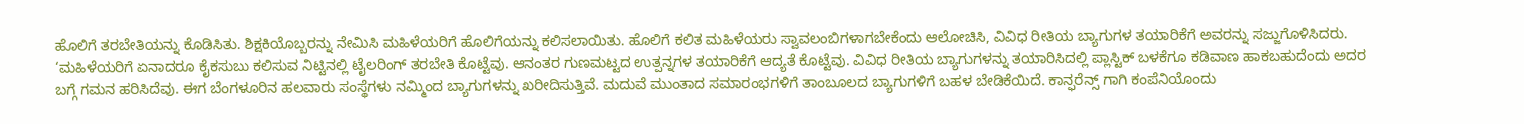ಹೊಲಿಗೆ ತರಬೇತಿಯನ್ನು ಕೊಡಿಸಿತು. ಶಿಕ್ಷಕಿಯೊಬ್ಬರನ್ನು ನೇಮಿಸಿ ಮಹಿಳೆಯರಿಗೆ ಹೊಲಿಗೆಯನ್ನು ಕಲಿಸಲಾಯಿತು. ಹೊಲಿಗೆ ಕಲಿತ ಮಹಿಳೆಯರು ಸ್ವಾವಲಂಬಿಗಳಾಗಬೇಕೆಂದು ಆಲೋಚಿಸಿ, ವಿವಿಧ ರೀತಿಯ ಬ್ಯಾಗುಗಳ ತಯಾರಿಕೆಗೆ ಅವರನ್ನು ಸಜ್ಜುಗೊಳಿಸಿದರು.
‘ಮಹಿಳೆಯರಿಗೆ ಏನಾದರೂ ಕೈಕಸುಬು ಕಲಿಸುವ ನಿಟ್ಟಿನಲ್ಲಿ ಟೈಲರಿಂಗ್ ತರಬೇತಿ ಕೊಟ್ಟೆವು. ಆನಂತರ ಗುಣಮಟ್ಟದ ಉತ್ಪನ್ನಗಳ ತಯಾರಿಕೆಗೆ ಆದ್ಯತೆ ಕೊಟ್ಟೆವು. ವಿವಿಧ ರೀತಿಯ ಬ್ಯಾಗುಗಳನ್ನು ತಯಾರಿಸಿದಲ್ಲಿ ಪ್ಲಾಸ್ಟಿಕ್ ಬಳಕೆಗೂ ಕಡಿವಾಣ ಹಾಕಬಹುದೆಂದು ಅದರ ಬಗ್ಗೆ ಗಮನ ಹರಿಸಿದೆವು. ಈಗ ಬೆಂಗಳೂರಿನ ಹಲವಾರು ಸಂಸ್ಥೆಗಳು ನಮ್ಮಿಂದ ಬ್ಯಾಗುಗಳನ್ನು ಖರೀದಿಸುತ್ತಿವೆ. ಮದುವೆ ಮುಂತಾದ ಸಮಾರಂಭಗಳಿಗೆ ತಾಂಬೂಲದ ಬ್ಯಾಗುಗಳಿಗೆ ಬಹಳ ಬೇಡಿಕೆಯಿದೆ. ಕಾನ್ಫರೆನ್ಸ್ ಗಾಗಿ ಕಂಪೆನಿಯೊಂದು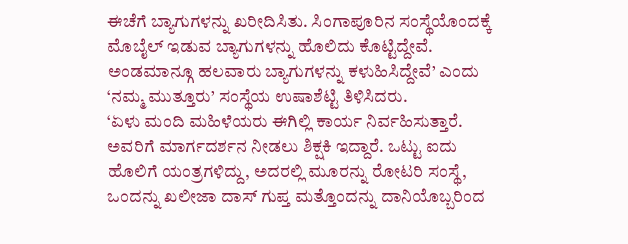ಈಚೆಗೆ ಬ್ಯಾಗುಗಳನ್ನು ಖರೀದಿಸಿತು. ಸಿಂಗಾಪೂರಿನ ಸಂಸ್ಥೆಯೊಂದಕ್ಕೆ ಮೊಬೈಲ್ ಇಡುವ ಬ್ಯಾಗುಗಳನ್ನು ಹೊಲಿದು ಕೊಟ್ಟಿದ್ದೇವೆ. ಅಂಡಮಾನ್ಗೂ ಹಲವಾರು ಬ್ಯಾಗುಗಳನ್ನು ಕಳುಹಿಸಿದ್ದೇವೆ’ ಎಂದು ‘ನಮ್ಮ ಮುತ್ತೂರು’ ಸಂಸ್ಥೆಯ ಉಷಾಶೆಟ್ಟಿ ತಿಳಿಸಿದರು.
‘ಏಳು ಮಂದಿ ಮಹಿಳೆಯರು ಈಗಿಲ್ಲಿ ಕಾರ್ಯ ನಿರ್ವಹಿಸುತ್ತಾರೆ. ಅವರಿಗೆ ಮಾರ್ಗದರ್ಶನ ನೀಡಲು ಶಿಕ್ಷಕಿ ಇದ್ದಾರೆ. ಒಟ್ಟು ಐದು ಹೊಲಿಗೆ ಯಂತ್ರಗಳಿದ್ದು, ಅದರಲ್ಲಿ ಮೂರನ್ನು ರೋಟರಿ ಸಂಸ್ಥೆ, ಒಂದನ್ನು ಖಲೀಜಾ ದಾಸ್ ಗುಪ್ತ ಮತ್ತೊಂದನ್ನು ದಾನಿಯೊಬ್ಬರಿಂದ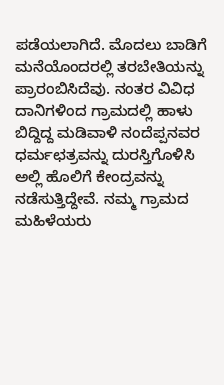ಪಡೆಯಲಾಗಿದೆ. ಮೊದಲು ಬಾಡಿಗೆ ಮನೆಯೊಂದರಲ್ಲಿ ತರಬೇತಿಯನ್ನು ಪ್ರಾರಂಬಿಸಿದೆವು. ನಂತರ ವಿವಿಧ ದಾನಿಗಳಿಂದ ಗ್ರಾಮದಲ್ಲಿ ಹಾಳು ಬಿದ್ದಿದ್ದ ಮಡಿವಾಳಿ ನಂದೆಪ್ಪನವರ ಧರ್ಮಛತ್ರವನ್ನು ದುರಸ್ತಿಗೊಳಿಸಿ ಅಲ್ಲಿ ಹೊಲಿಗೆ ಕೇಂದ್ರವನ್ನು ನಡೆಸುತ್ತಿದ್ದೇವೆ. ನಮ್ಮ ಗ್ರಾಮದ ಮಹಿಳೆಯರು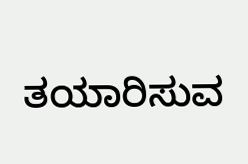ತಯಾರಿಸುವ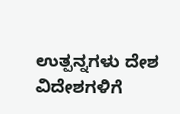ಉತ್ಪನ್ನಗಳು ದೇಶ ವಿದೇಶಗಳಿಗೆ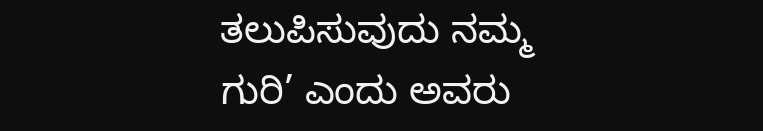ತಲುಪಿಸುವುದು ನಮ್ಮ ಗುರಿ’ ಎಂದು ಅವರು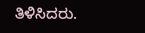ತಿಳಿಸಿದರು.